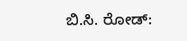ಬಿ.ಸಿ. ರೋಡ್: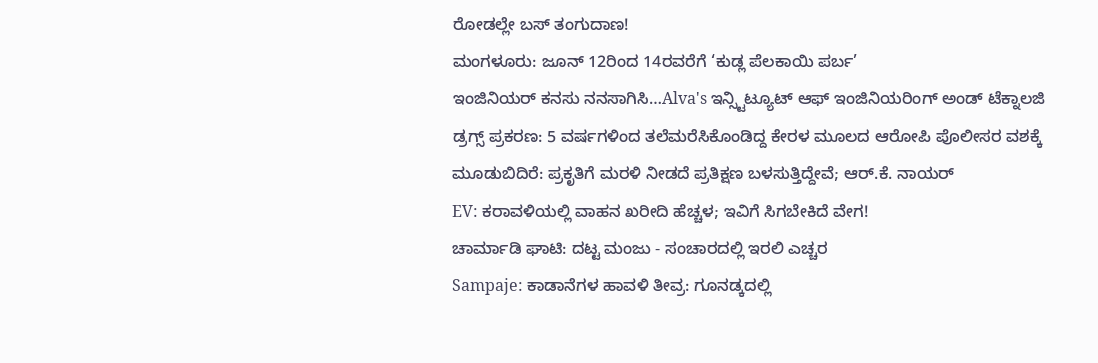ರೋಡಲ್ಲೇ ಬಸ್ ತಂಗುದಾಣ!
ಮಂಗಳೂರು: ಜೂನ್ 12ರಿಂದ 14ರವರೆಗೆ ‘ಕುಡ್ಲ ಪೆಲಕಾಯಿ ಪರ್ಬ’
ಇಂಜಿನಿಯರ್ ಕನಸು ನನಸಾಗಿಸಿ…Alva's ಇನ್ಸ್ಟಿಟ್ಯೂಟ್ ಆಫ್ ಇಂಜಿನಿಯರಿಂಗ್ ಅಂಡ್ ಟೆಕ್ನಾಲಜಿ
ಡ್ರಗ್ಸ್ ಪ್ರಕರಣ: 5 ವರ್ಷಗಳಿಂದ ತಲೆಮರೆಸಿಕೊಂಡಿದ್ದ ಕೇರಳ ಮೂಲದ ಆರೋಪಿ ಪೊಲೀಸರ ವಶಕ್ಕೆ
ಮೂಡುಬಿದಿರೆ: ಪ್ರಕೃತಿಗೆ ಮರಳಿ ನೀಡದೆ ಪ್ರತಿಕ್ಷಣ ಬಳಸುತ್ತಿದ್ದೇವೆ; ಆರ್.ಕೆ. ನಾಯರ್
EV: ಕರಾವಳಿಯಲ್ಲಿ ವಾಹನ ಖರೀದಿ ಹೆಚ್ಚಳ; ಇವಿಗೆ ಸಿಗಬೇಕಿದೆ ವೇಗ!
ಚಾರ್ಮಾಡಿ ಘಾಟಿ: ದಟ್ಟ ಮಂಜು - ಸಂಚಾರದಲ್ಲಿ ಇರಲಿ ಎಚ್ಚರ
Sampaje: ಕಾಡಾನೆಗಳ ಹಾವಳಿ ತೀವ್ರ: ಗೂನಡ್ಕದಲ್ಲಿ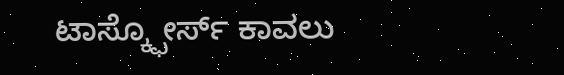ಟಾಸ್ಕ್ಫೋರ್ಸ್ ಕಾವಲು